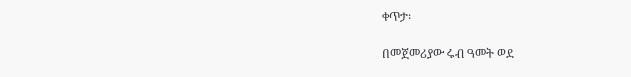ቀጥታ፡

በመጀመሪያው ሩብ ዓመት ወደ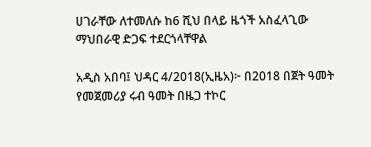ሀገራቸው ለተመለሱ ከ6 ሺህ በላይ ዜጎች አስፈላጊው ማህበራዊ ድጋፍ ተደርጎላቸዋል

አዲስ አበባ፤ ህዳር 4/2018(ኢዜአ)፦ በ2018 በጀት ዓመት የመጀመሪያ ሩብ ዓመት በዜጋ ተኮር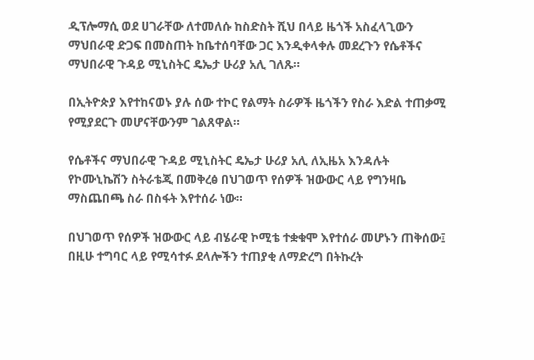ዲፕሎማሲ ወደ ሀገራቸው ለተመለሱ ከስድስት ሺህ በላይ ዜጎች አስፈላጊውን ማህበራዊ ድጋፍ በመስጠት ከቤተሰባቸው ጋር እንዲቀላቀሉ መደረጉን የሴቶችና ማህበራዊ ጉዳይ ሚኒስትር ዴኤታ ሁሪያ አሊ ገለጹ።

በኢትዮጵያ እየተከናወኑ ያሉ ሰው ተኮር የልማት ስራዎች ዜጎችን የስራ እድል ተጠቃሚ የሚያደርጉ መሆናቸውንም ገልጸዋል።

የሴቶችና ማህበራዊ ጉዳይ ሚኒስትር ዴኤታ ሁሪያ አሊ ለኢዜአ እንዳሉት የኮሙኒኬሽን ስትራቴጂ በመቅረፅ በህገወጥ የሰዎች ዝውውር ላይ የግንዛቤ ማስጨበጫ ስራ በስፋት እየተሰራ ነው።

በህገወጥ የሰዎች ዝውውር ላይ ብሄራዊ ኮሚቴ ተቋቁሞ እየተሰራ መሆኑን ጠቅሰው፤ በዚሁ ተግባር ላይ የሚሳተፉ ደላሎችን ተጠያቂ ለማድረግ በትኩረት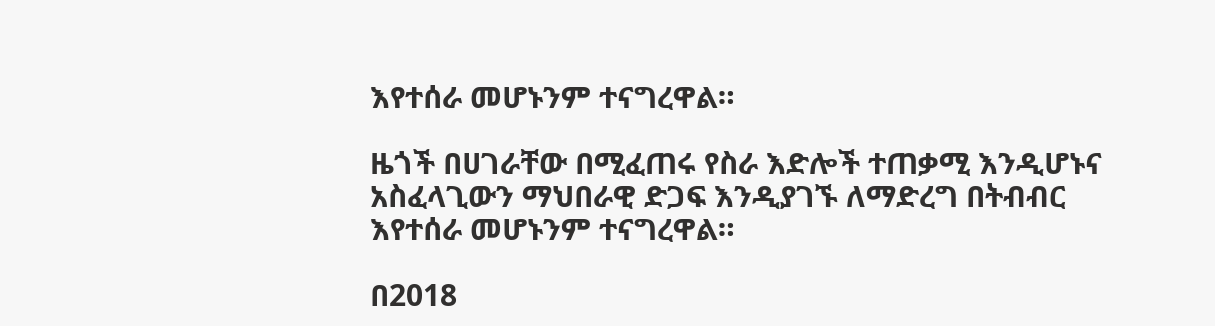እየተሰራ መሆኑንም ተናግረዋል።

ዜጎች በሀገራቸው በሚፈጠሩ የስራ እድሎች ተጠቃሚ እንዲሆኑና አስፈላጊውን ማህበራዊ ድጋፍ እንዲያገኙ ለማድረግ በትብብር እየተሰራ መሆኑንም ተናግረዋል።

በ2018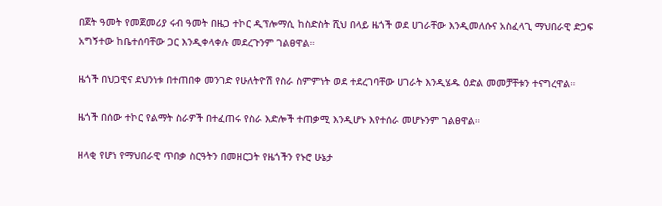በጀት ዓመት የመጀመሪያ ሩብ ዓመት በዜጋ ተኮር ዲፕሎማሲ ከስድስት ሺህ በላይ ዜጎች ወደ ሀገራቸው እንዲመለሱና አስፈላጊ ማህበራዊ ድጋፍ አግኝተው ከቤተሰባቸው ጋር እንዲቀላቀሉ መደረጉንም ገልፀዋል።

ዜጎች በህጋዊና ደህንነቱ በተጠበቀ መንገድ የሁለትዮሽ የስራ ስምምነት ወደ ተደረገባቸው ሀገራት እንዲሄዱ ዕድል መመቻቸቱን ተናግረዋል።

ዜጎች በሰው ተኮር የልማት ስራዎች በተፈጠሩ የስራ እድሎች ተጠቃሚ እንዲሆኑ እየተሰራ መሆኑንም ገልፀዋል።

ዘላቂ የሆነ የማህበራዊ ጥበቃ ስርዓትን በመዘርጋት የዜጎችን የኑሮ ሁኔታ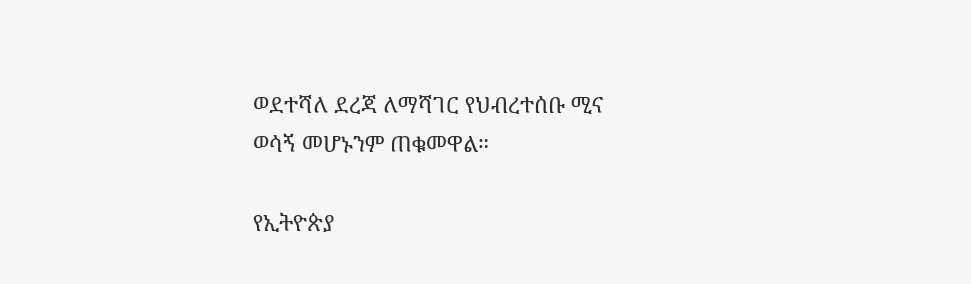ወደተሻለ ደረጃ ለማሻገር የህብረተሰቡ ሚና ወሳኝ መሆኑንም ጠቁመዋል።

የኢትዮጵያ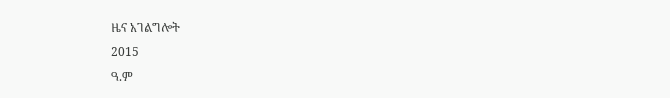ዜና አገልግሎት
2015
ዓ.ም